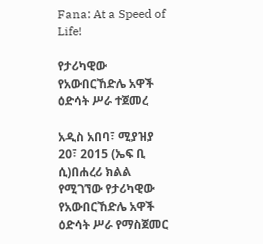Fana: At a Speed of Life!

የታሪካዊው የአውበርኸድሌ አዋች ዕድሳት ሥራ ተጀመረ

አዲስ አበባ፣ ሚያዝያ 20፣ 2015 (ኤፍ ቢ ሲ)በሐረሪ ክልል የሚገኘው የታሪካዊው የአውበርኸድሌ አዋች ዕድሳት ሥራ የማስጀመር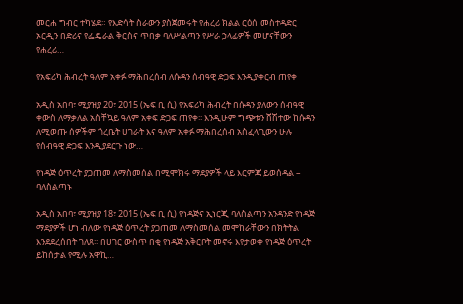መርሐ ግብር ተካሄደ። የእድሳት ስራውን ያስጀመሩት የሐረሪ ክልል ርዕሰ መስተዳድር ኦርዲን በድሪና የፌዴራል ቅርስና ጥበቃ ባለሥልጣን የሥራ ኃላፊዎች መሆናቸውን የሐረሪ…

የአፍሪካ ሕብረት ዓለም አቀፉ ማሕበረሰብ ለሱዳን ሰብዓዊ ድጋፍ እንዲያቀርብ ጠየቀ

አዲስ አበባ፣ ሚያዝያ 20፣ 2015 (ኤፍ ቢ ሲ) የአፍሪካ ሕብረት በሱዳን ያለውን ሰብዓዊ ቀውስ ለማቃለል አስቸኳይ ዓለም አቀፍ ድጋፍ ጠየቀ፡፡ እንዲሁም ግጭቱን ሸሽተው ከሱዳን ለሚወጡ ሰዎችም ጎረቤት ሀገራት እና ዓለም አቀፉ ማሕበረሰብ አስፈላጊውን ሁሉ የሰብዓዊ ድጋፍ እንዲያደርጉ ነው…

የነዳጅ ዕጥረት ያጋጠመ ለማስመሰል በሚሞክሩ ማደያዎች ላይ እርምጃ ይወሰዳል – ባለስልጣኑ

አዲስ አበባ፣ ሚያዝያ 18፣ 2015 (ኤፍ ቢ ሲ) የነዳጅና ኢነርጂ ባለስልጣን አንዳንድ የነዳጅ ማደያዎች ሆነ ብለው የነዳጅ ዕጥረት ያጋጠመ ለማስመሰል መሞከራቸውን በክትትል እንደደረሰበት ገለጸ፡፡ በሀገር ውስጥ በቂ የነዳጅ አቅርቦት መኖሩ እየታወቀ የነዳጅ ዕጥረት ይከሰታል የሚሉ አዋኪ…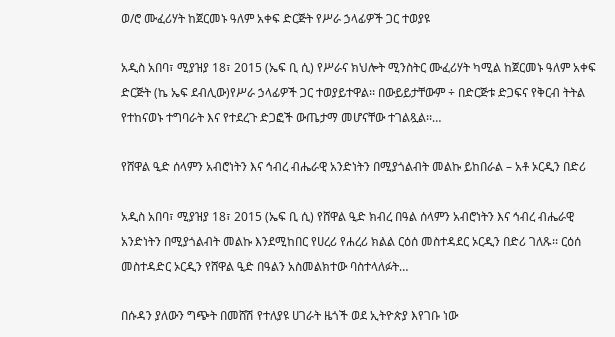ወ/ሮ ሙፈሪሃት ከጀርመኑ ዓለም አቀፍ ድርጅት የሥራ ኃላፊዎች ጋር ተወያዩ

አዲስ አበባ፣ ሚያዝያ 18፣ 2015 (ኤፍ ቢ ሲ) የሥራና ክህሎት ሚንስትር ሙፈሪሃት ካሚል ከጀርመኑ ዓለም አቀፍ ድርጅት (ኬ ኤፍ ደብሊው)የሥራ ኃላፊዎች ጋር ተወያይተዋል፡፡ በውይይታቸውም ÷ በድርጅቱ ድጋፍና የቅርብ ትትል የተከናወኑ ተግባራት እና የተደረጉ ድጋፎች ውጤታማ መሆናቸው ተገልጿል፡፡…

የሸዋል ዒድ ሰላምን አብሮነትን እና ኅብረ ብሔራዊ አንድነትን በሚያጎልብት መልኩ ይከበራል – አቶ ኦርዲን በድሪ

አዲስ አበባ፣ ሚያዝያ 18፣ 2015 (ኤፍ ቢ ሲ) የሸዋል ዒድ ክብረ በዓል ሰላምን አብሮነትን እና ኅብረ ብሔራዊ አንድነትን በሚያጎልብት መልኩ እንደሚከበር የሀረሪ የሐረሪ ክልል ርዕሰ መስተዳደር ኦርዲን በድሪ ገለጹ፡፡ ርዕሰ መስተዳድር ኦርዲን የሸዋል ዒድ በዓልን አስመልክተው ባስተላለፉት…

በሱዳን ያለውን ግጭት በመሸሽ የተለያዩ ሀገራት ዜጎች ወደ ኢትዮጵያ እየገቡ ነው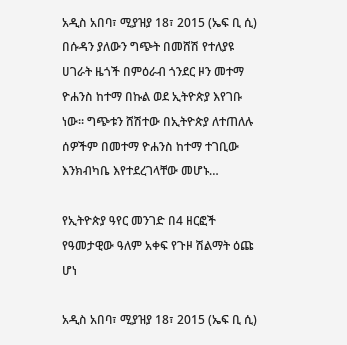አዲስ አበባ፣ ሚያዝያ 18፣ 2015 (ኤፍ ቢ ሲ) በሱዳን ያለውን ግጭት በመሸሽ የተለያዩ ሀገራት ዜጎች በምዕራብ ጎንደር ዞን መተማ ዮሐንስ ከተማ በኩል ወደ ኢትዮጵያ እየገቡ ነው። ግጭቱን ሸሽተው በኢትዮጵያ ለተጠለሉ ሰዎችም በመተማ ዮሐንስ ከተማ ተገቢው እንክብካቤ እየተደረገላቸው መሆኑ…

የኢትዮጵያ ዓየር መንገድ በ4 ዘርፎች የዓመታዊው ዓለም አቀፍ የጉዞ ሽልማት ዕጩ ሆነ

አዲስ አበባ፣ ሚያዝያ 18፣ 2015 (ኤፍ ቢ ሲ)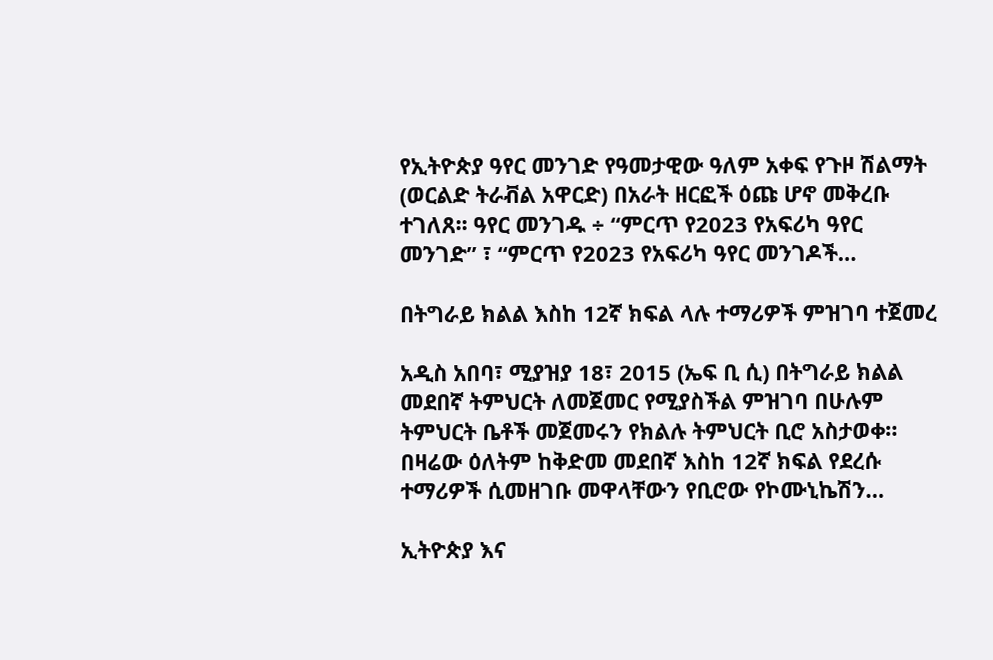የኢትዮጵያ ዓየር መንገድ የዓመታዊው ዓለም አቀፍ የጉዞ ሽልማት (ወርልድ ትራቭል አዋርድ) በአራት ዘርፎች ዕጩ ሆኖ መቅረቡ ተገለጸ፡፡ ዓየር መንገዱ ÷ “ምርጥ የ2023 የአፍሪካ ዓየር መንገድ” ፣ “ምርጥ የ2023 የአፍሪካ ዓየር መንገዶች…

በትግራይ ክልል እስከ 12ኛ ክፍል ላሉ ተማሪዎች ምዝገባ ተጀመረ

አዲስ አበባ፣ ሚያዝያ 18፣ 2015 (ኤፍ ቢ ሲ) በትግራይ ክልል መደበኛ ትምህርት ለመጀመር የሚያስችል ምዝገባ በሁሉም ትምህርት ቤቶች መጀመሩን የክልሉ ትምህርት ቢሮ አስታወቀ። በዛሬው ዕለትም ከቅድመ መደበኛ እስከ 12ኛ ክፍል የደረሱ ተማሪዎች ሲመዘገቡ መዋላቸውን የቢሮው የኮሙኒኬሽን…

ኢትዮጵያ እና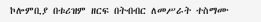ኮሎምቢያ በቱሪዝም ዘርፍ በትብብር ለመሥራት ተስማሙ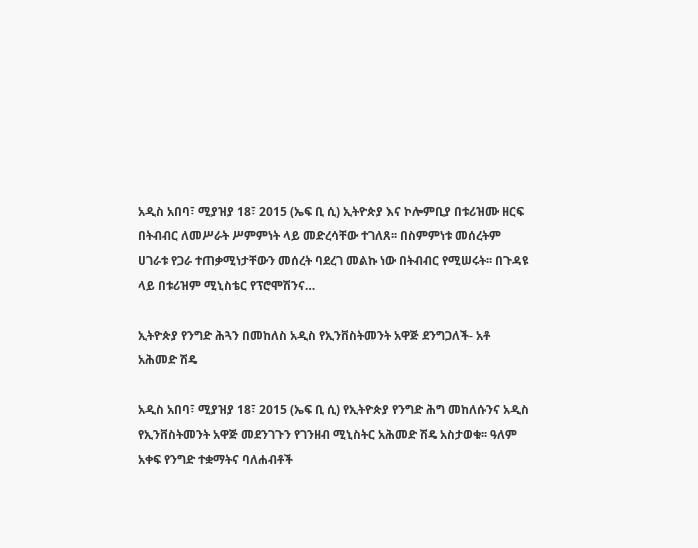አዲስ አበባ፣ ሚያዝያ 18፣ 2015 (ኤፍ ቢ ሲ) ኢትዮጵያ እና ኮሎምቢያ በቱሪዝሙ ዘርፍ በትብብር ለመሥራት ሥምምነት ላይ መድረሳቸው ተገለጸ፡፡ በስምምነቱ መሰረትም ሀገራቱ የጋራ ተጠቃሚነታቸውን መሰረት ባደረገ መልኩ ነው በትብብር የሚሠሩት፡፡ በጉዳዩ ላይ በቱሪዝም ሚኒስቴር የፕሮሞሽንና…

ኢትዮጵያ የንግድ ሕጓን በመከለስ አዲስ የኢንቨስትመንት አዋጅ ደንግጋለች- አቶ አሕመድ ሽዴ

አዲስ አበባ፣ ሚያዝያ 18፣ 2015 (ኤፍ ቢ ሲ) የኢትዮጵያ የንግድ ሕግ መከለሱንና አዲስ የኢንቨስትመንት አዋጅ መደንገጉን የገንዘብ ሚኒስትር አሕመድ ሽዴ አስታወቁ፡፡ ዓለም አቀፍ የንግድ ተቋማትና ባለሐብቶች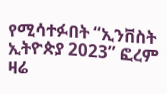የሚሳተፉበት “ኢንቨስት ኢትዮጵያ 2023” ፎረም ዛሬ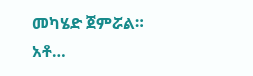መካሄድ ጀምሯል። አቶ…